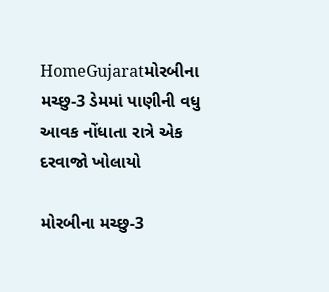HomeGujaratમોરબીના મચ્છુ-3 ડેમમાં પાણીની વધુ આવક નોંધાતા રાત્રે એક દરવાજો ખોલાયો

મોરબીના મચ્છુ-3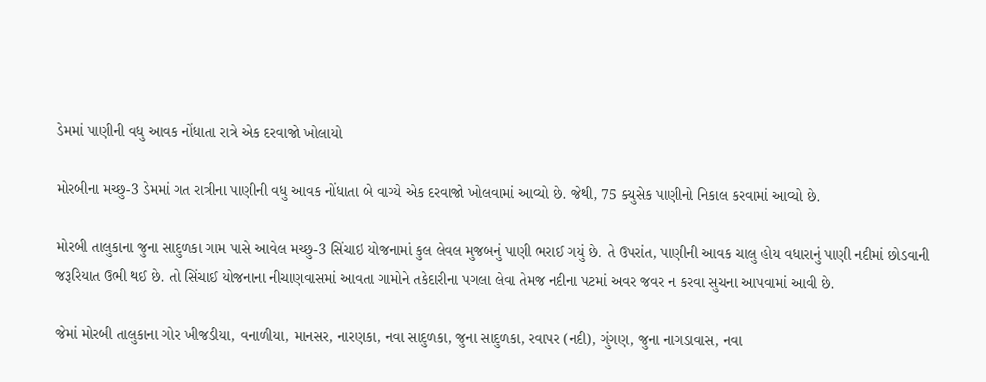ડેમમાં પાણીની વધુ આવક નોંધાતા રાત્રે એક દરવાજો ખોલાયો

મોરબીના મચ્છુ-3 ડેમમાં ગત રાત્રીના પાણીની વધુ આવક નોંધાતા બે વાગ્યે એક દરવાજો ખોલવામાં આવ્યો છે. જેથી, 75 ક્યુસેક પાણીનો નિકાલ કરવામાં આવ્યો છે.

મોરબી તાલુકાના જુના સાદુળકા ગામ પાસે આવેલ મચ્છુ-3 સિંચાઇ યોજનામાં કુલ લેવલ મુજબનું પાણી ભરાઈ ગયું છે. તે ઉપરાંત, પાણીની આવક ચાલુ હોય વધારાનું પાણી નદીમાં છોડવાની જરૂરિયાત ઉભી થઈ છે. તો સિંચાઈ યોજનાના નીચાણવાસમાં આવતા ગામોને તકેદારીના પગલા લેવા તેમજ નદીના પટમાં અવર જવર ન કરવા સુચના આપવામાં આવી છે.

જેમાં મોરબી તાલુકાના ગોર ખીજડીયા, વનાળીયા, માનસર, નારણકા, નવા સાદુળકા, જુના સાદુળકા, રવાપર (નદી), ગુંગણ, જુના નાગડાવાસ, નવા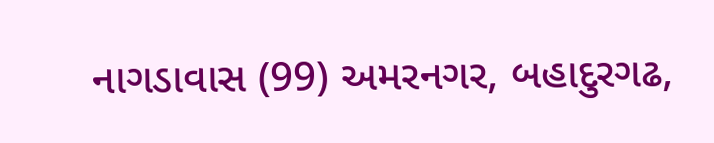નાગડાવાસ (99) અમરનગર, બહાદુરગઢ,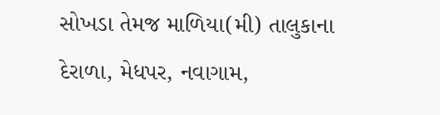સોખડા તેમજ માળિયા(મી) તાલુકાના દેરાળા, મેધપર, નવાગામ,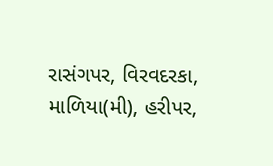રાસંગપર, વિરવદરકા, માળિયા(મી), હરીપર,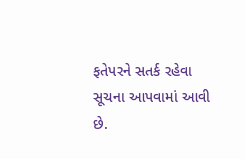ફતેપરને સતર્ક રહેવા સૂચના આપવામાં આવી છે.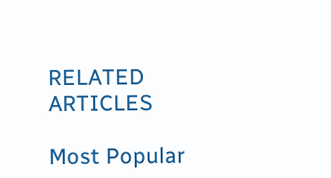RELATED ARTICLES

Most Popular